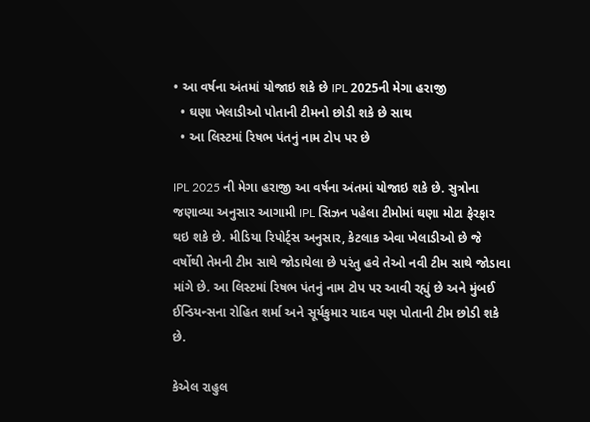• આ વર્ષના અંતમાં યોજાઇ શકે છે IPL 2025ની મેગા હરાજી
  • ઘણા ખેલાડીઓ પોતાની ટીમનો છોડી શકે છે સાથ
  • આ લિસ્ટમાં રિષભ પંતનું નામ ટોપ પર છે

IPL 2025 ની મેગા હરાજી આ વર્ષના અંતમાં યોજાઇ શકે છે. સુત્રોના જણાવ્યા અનુસાર આગામી IPL સિઝન પહેલા ટીમોમાં ઘણા મોટા ફેરફાર થઇ શકે છે. મીડિયા રિપોર્ટ્સ અનુસાર, કેટલાક એવા ખેલાડીઓ છે જે વર્ષોથી તેમની ટીમ સાથે જોડાયેલા છે પરંતુ હવે તેઓ નવી ટીમ સાથે જોડાવા માંગે છે. આ લિસ્ટમાં રિષભ પંતનું નામ ટોપ પર આવી રહ્યું છે અને મુંબઈ ઈન્ડિયન્સના રોહિત શર્મા અને સૂર્યકુમાર યાદવ પણ પોતાની ટીમ છોડી શકે છે.

કેએલ રાહુલ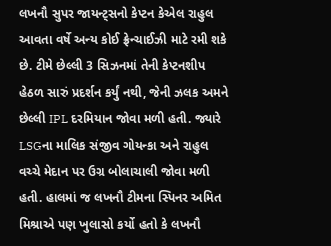લખનૌ સુપર જાયન્ટ્સનો કેપ્ટન કેએલ રાહુલ આવતા વર્ષે અન્ય કોઈ ફ્રેન્ચાઈઝી માટે રમી શકે છે. ટીમે છેલ્લી 3 સિઝનમાં તેની કેપ્ટનશીપ હેઠળ સારું પ્રદર્શન કર્યું નથી, જેની ઝલક અમને છેલ્લી IPL દરમિયાન જોવા મળી હતી. જ્યારે LSGના માલિક સંજીવ ગોયન્કા અને રાહુલ વચ્ચે મેદાન પર ઉગ્ર બોલાચાલી જોવા મળી હતી. હાલમાં જ લખનૌ ટીમના સ્પિનર અમિત મિશ્રાએ પણ ખુલાસો કર્યો હતો કે લખનૌ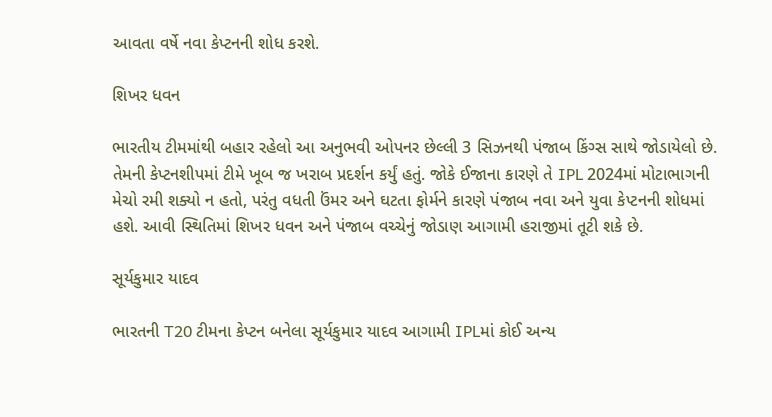આવતા વર્ષે નવા કેપ્ટનની શોધ કરશે.

શિખર ધવન

ભારતીય ટીમમાંથી બહાર રહેલો આ અનુભવી ઓપનર છેલ્લી 3 સિઝનથી પંજાબ કિંગ્સ સાથે જોડાયેલો છે. તેમની કેપ્ટનશીપમાં ટીમે ખૂબ જ ખરાબ પ્રદર્શન કર્યું હતું. જોકે ઈજાના કારણે તે IPL 2024માં મોટાભાગની મેચો રમી શક્યો ન હતો, પરંતુ વધતી ઉંમર અને ઘટતા ફોર્મને કારણે પંજાબ નવા અને યુવા કેપ્ટનની શોધમાં હશે. આવી સ્થિતિમાં શિખર ધવન અને પંજાબ વચ્ચેનું જોડાણ આગામી હરાજીમાં તૂટી શકે છે.

સૂર્યકુમાર યાદવ

ભારતની T20 ટીમના કેપ્ટન બનેલા સૂર્યકુમાર યાદવ આગામી IPLમાં કોઈ અન્ય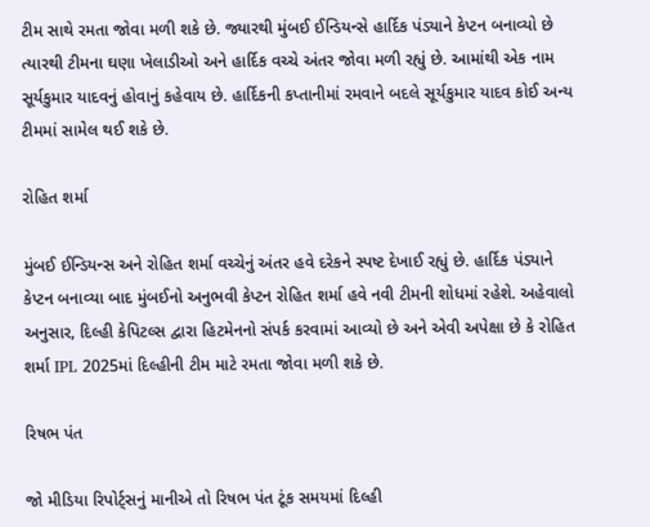ટીમ સાથે રમતા જોવા મળી શકે છે. જ્યારથી મુંબઈ ઈન્ડિયન્સે હાર્દિક પંડ્યાને કેપ્ટન બનાવ્યો છે ત્યારથી ટીમના ઘણા ખેલાડીઓ અને હાર્દિક વચ્ચે અંતર જોવા મળી રહ્યું છે. આમાંથી એક નામ સૂર્યકુમાર યાદવનું હોવાનું કહેવાય છે. હાર્દિકની કપ્તાનીમાં રમવાને બદલે સૂર્યકુમાર યાદવ કોઈ અન્ય ટીમમાં સામેલ થઈ શકે છે.

રોહિત શર્મા

મુંબઈ ઈન્ડિયન્સ અને રોહિત શર્મા વચ્ચેનું અંતર હવે દરેકને સ્પષ્ટ દેખાઈ રહ્યું છે. હાર્દિક પંડ્યાને કેપ્ટન બનાવ્યા બાદ મુંબઈનો અનુભવી કેપ્ટન રોહિત શર્મા હવે નવી ટીમની શોધમાં રહેશે. અહેવાલો અનુસાર, દિલ્હી કેપિટલ્સ દ્વારા હિટમેનનો સંપર્ક કરવામાં આવ્યો છે અને એવી અપેક્ષા છે કે રોહિત શર્મા IPL 2025માં દિલ્હીની ટીમ માટે રમતા જોવા મળી શકે છે.

રિષભ પંત

જો મીડિયા રિપોર્ટ્સનું માનીએ તો રિષભ પંત ટૂંક સમયમાં દિલ્હી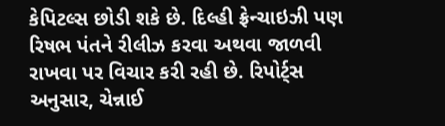કેપિટલ્સ છોડી શકે છે. દિલ્હી ફ્રેન્ચાઇઝી પણ રિષભ પંતને રીલીઝ કરવા અથવા જાળવી રાખવા પર વિચાર કરી રહી છે. રિપોર્ટ્સ અનુસાર, ચેન્નાઈ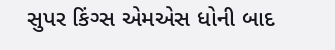સુપર કિંગ્સ એમએસ ધોની બાદ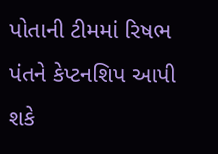પોતાની ટીમમાં રિષભ પંતને કેપ્ટનશિપ આપી શકે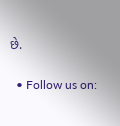છે.

  • Follow us on: